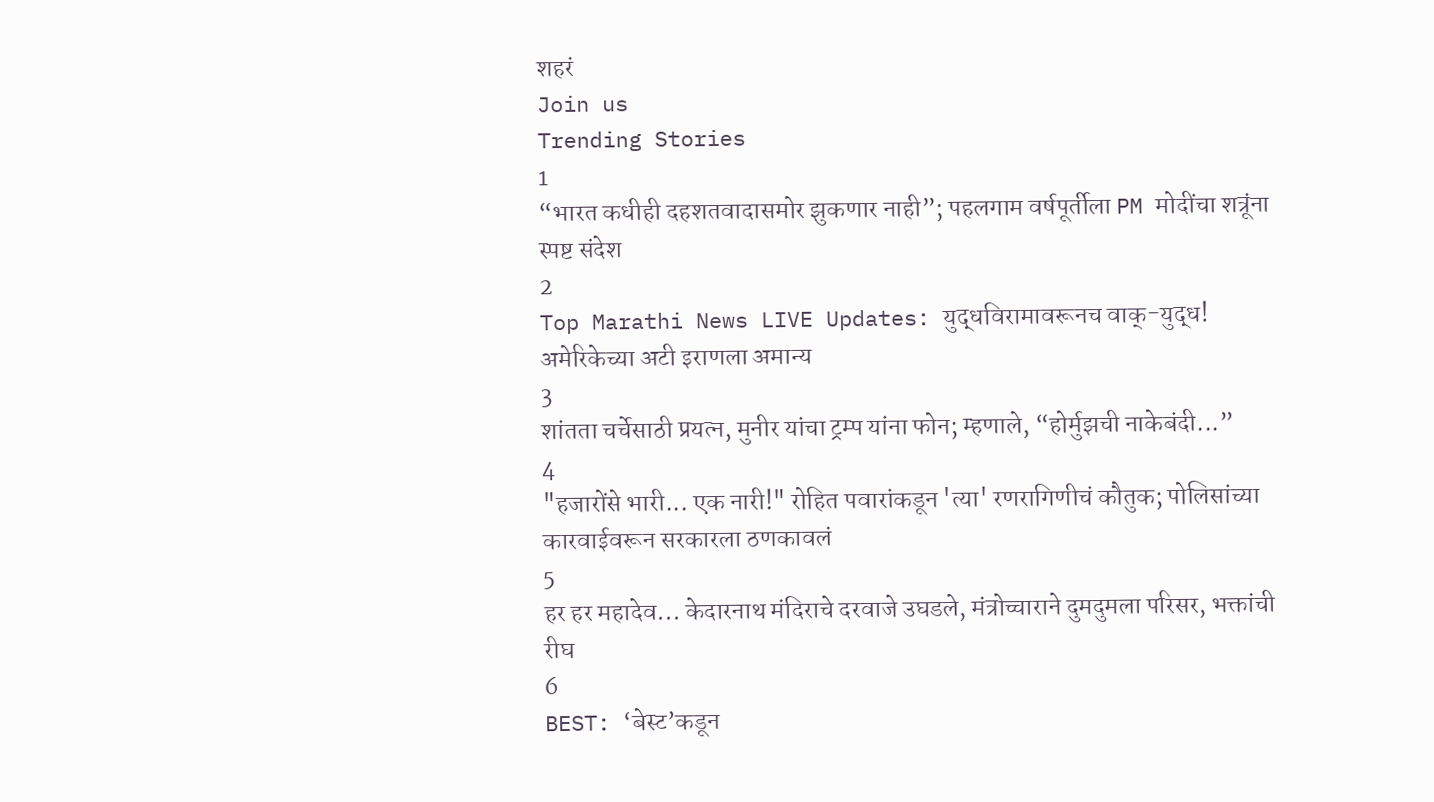शहरं
Join us
Trending Stories
1
“भारत कधीही दहशतवादासमोर झुकणार नाही”; पहलगाम वर्षपूर्तीला PM मोदींचा शत्रूंना स्पष्ट संदेश
2
Top Marathi News LIVE Updates: युद्धविरामावरूनच वाक्-युद्ध! अमेरिकेच्या अटी इराणला अमान्य
3
शांतता चर्चेसाठी प्रयत्न, मुनीर यांचा ट्रम्प यांना फोन; म्हणाले, “होर्मुझची नाकेबंदी...”
4
"हजारोंसे भारी... एक नारी!" रोहित पवारांकडून 'त्या' रणरागिणीचं कौतुक; पोलिसांच्या कारवाईवरून सरकारला ठणकावलं
5
हर हर महादेव... केदारनाथ मंदिराचे दरवाजे उघडले, मंत्रोच्चाराने दुमदुमला परिसर, भक्तांची रीघ
6
BEST: ‘बेस्ट’कडून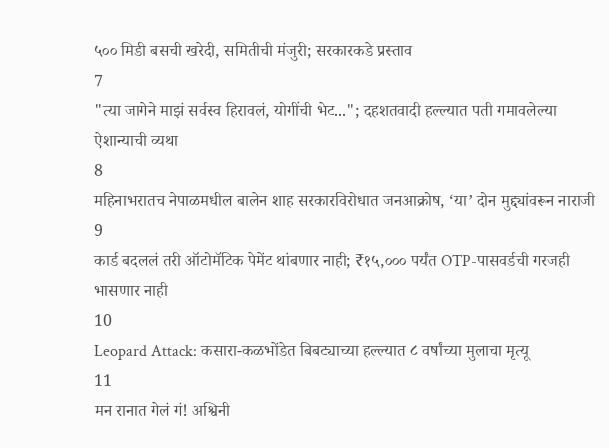५०० मिडी बसची खरेदी, समितीची मंजुरी; सरकारकडे प्रस्ताव
7
"त्या जागेने माझं सर्वस्व हिरावलं, योगींची भेट..."; दहशतवादी हल्ल्यात पती गमावलेल्या ऐशान्याची व्यथा
8
महिनाभरातच नेपाळमधील बालेन शाह सरकारविरोधात जनआक्रोष, ‘या’ दोन मुद्द्यांवरून नाराजी
9
कार्ड बदललं तरी ऑटोमॅटिक पेमेंट थांबणार नाही; ₹१५,००० पर्यंत OTP-पासवर्डची गरजही भासणार नाही
10
Leopard Attack: कसारा-कळभोंडेत बिबट्याच्या हल्ल्यात ८ वर्षांच्या मुलाचा मृत्यू
11
मन रानात गेलं गं! अश्विनी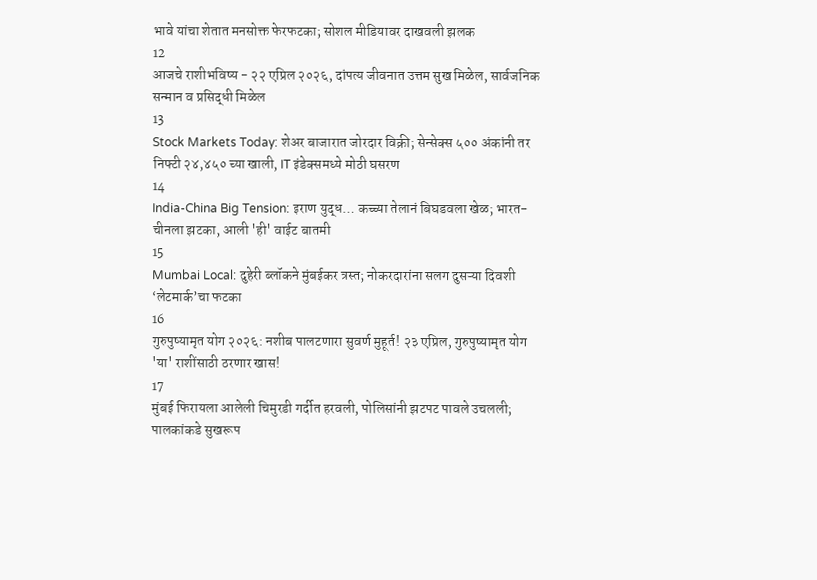भावे यांचा शेतात मनसोक्त फेरफटका; सोशल मीडियावर दाखवली झलक
12
आजचे राशीभविष्य - २२ एप्रिल २०२६, दांपत्य जीवनात उत्तम सुख मिळेल, सार्वजनिक सन्मान व प्रसिद्धी मिळेल
13
Stock Markets Today: शेअर बाजारात जोरदार विक्री; सेन्सेक्स ५०० अंकांनी तर निफ्टी २४,४५० च्या खाली, IT इंडेक्समध्ये मोठी घसरण
14
India-China Big Tension: इराण युद्ध… कच्च्या तेलानं बिघडवला खेळ; भारत-चीनला झटका, आली 'ही' वाईट बातमी
15
Mumbai Local: दुहेरी ब्लॉकने मुंबईकर त्रस्त; नोकरदारांना सलग दुसऱ्या दिवशी ‘लेटमार्क’चा फटका
16
गुरुपुष्यामृत योग २०२६: नशीब पालटणारा सुवर्ण मुहूर्त! २३ एप्रिल, गुरुपुष्यामृत योग 'या' राशींसाठी ठरणार खास!
17
मुंबई फिरायला आलेली चिमुरडी गर्दीत हरवली, पोलिसांनी झटपट पावले उचलली; पालकांकडे सुखरूप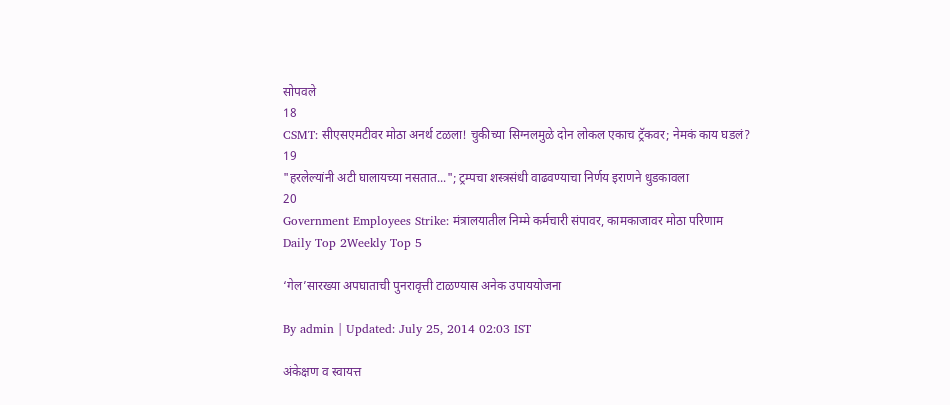सोपवले
18
CSMT: सीएसएमटीवर मोठा अनर्थ टळला! चुकीच्या सिग्नलमुळे दोन लोकल एकाच ट्रॅकवर; नेमकं काय घडलं?
19
"हरलेल्यांनी अटी घालायच्या नसतात..."; ट्रम्पचा शस्त्रसंधी वाढवण्याचा निर्णय इराणने धुडकावला
20
Government Employees Strike: मंत्रालयातील निम्मे कर्मचारी संपावर, कामकाजावर मोठा परिणाम
Daily Top 2Weekly Top 5

‘गेल’सारख्या अपघाताची पुनरावृत्ती टाळण्यास अनेक उपाययोजना

By admin | Updated: July 25, 2014 02:03 IST

अंकेक्षण व स्वायत्त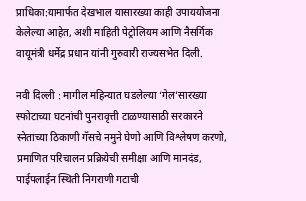प्राधिका:यामार्फत देखभाल यासारख्या काही उपाययोजना केलेल्या आहेत, अशी माहिती पेट्रोलियम आणि नैसर्गिक वायूमंत्री धर्मेद्र प्रधान यांनी गुरुवारी राज्यसभेत दिली.

नवी दिल्ली : मागील महिन्यात घडलेल्या ‘गेल’सारख्या स्फोटाच्या घटनांची पुनरावृत्ती टाळण्यासाठी सरकारने स्नेताच्या ठिकाणी गॅसचे नमुने घेणो आणि विश्लेषण करणो, प्रमाणित परिचालन प्रक्रियेची समीक्षा आणि मानदंड, पाईपलाईन स्थिती निगराणी गटाची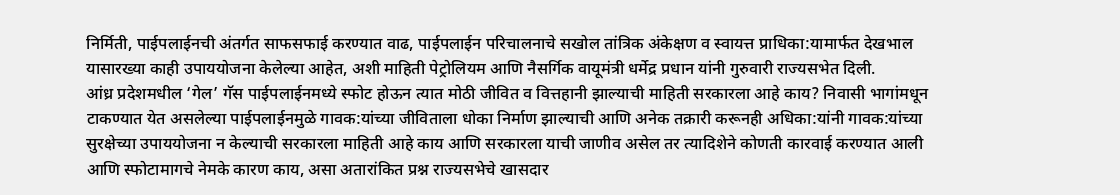निर्मिती, पाईपलाईनची अंतर्गत साफसफाई करण्यात वाढ, पाईपलाईन परिचालनाचे सखोल तांत्रिक अंकेक्षण व स्वायत्त प्राधिका:यामार्फत देखभाल यासारख्या काही उपाययोजना केलेल्या आहेत, अशी माहिती पेट्रोलियम आणि नैसर्गिक वायूमंत्री धर्मेद्र प्रधान यांनी गुरुवारी राज्यसभेत दिली.
आंध्र प्रदेशमधील ‘गेल’ गॅस पाईपलाईनमध्ये स्फोट होऊन त्यात मोठी जीवित व वित्तहानी झाल्याची माहिती सरकारला आहे काय? निवासी भागांमधून टाकण्यात येत असलेल्या पाईपलाईनमुळे गावक:यांच्या जीविताला धोका निर्माण झाल्याची आणि अनेक तक्रारी करूनही अधिका:यांनी गावक:यांच्या सुरक्षेच्या उपाययोजना न केल्याची सरकारला माहिती आहे काय आणि सरकारला याची जाणीव असेल तर त्यादिशेने कोणती कारवाई करण्यात आली आणि स्फोटामागचे नेमके कारण काय, असा अतारांकित प्रश्न राज्यसभेचे खासदार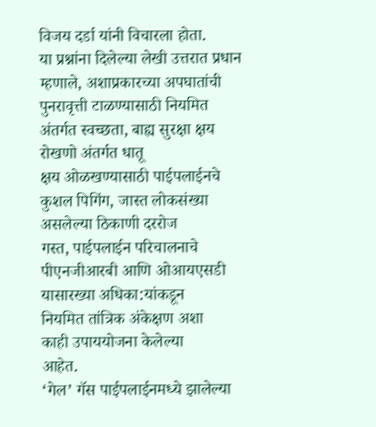विजय दर्डा यांनी विचारला होता.
या प्रश्नांना दिलेल्या लेखी उत्तरात प्रधान म्हणाले, अशाप्रकारच्या अपघातांची पुनरावृत्ती टाळण्यासाठी नियमित अंतर्गत स्वच्छता, बाह्य सुरक्षा क्षय रोखणो अंतर्गत धातू
क्षय ओळखण्यासाठी पाईपलाईनचे कुशल पिगिंग, जास्त लोकसंख्या असलेल्या ठिकाणी दररोज
गस्त, पाईपलाईन परिचालनाचे पीएनजीआरबी आणि ओआयएसडी यासारख्या अधिका:यांकडून
नियमित तांत्रिक अंकेक्षण अशा
काही उपाययोजना केलेल्या
आहेत.
‘गेल’ गॅस पाईपलाईनमध्ये झालेल्या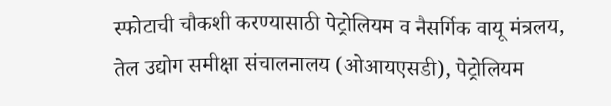स्फोटाची चौकशी करण्यासाठी पेट्रोलियम व नैसर्गिक वायू मंत्रलय, तेल उद्योग समीक्षा संचालनालय (ओआयएसडी), पेट्रोलियम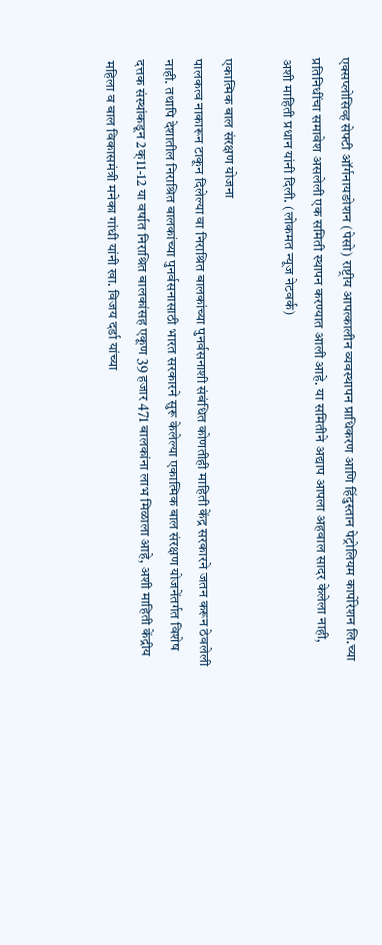एक्सप्लोसिव्ह सेफ्टी ऑर्गनायङोशन (पेसो) राष्ट्रीय आपत्कालीन व्यवस्थापन प्राधिकरण आणि हिंदुस्तान पेट्रोलियम कार्पोरेशन लि.च्या प्रतिनिधींचा समावेश असलेली एक समिती स्थापन करण्यात आली आहे. या समितीने अद्याप आपला अहवाल सादर केलेला नाही, अशी माहिती प्रधान यांनी दिली. (लोकमत न्यूज नेटवर्क)

एकात्मिक बाल संरक्षण योजना
पालकत्व नाकारून टाकून दिलेल्या वा निराश्रित बालकांच्या पुनर्वसनाशी संबंधित कोणतीही माहिती केंद्र सरकारने जतन करून ठेवलेली नाही. तथापि देशातील निराश्रित बालकांच्या पुनर्वसनासाठी भारत सरकारने सुरू केलेल्या एकात्मिक बाल संरक्षण योजनेंतर्गत विशेष दत्तक संस्थांकडून 2क्11-12 या वर्षात निराश्रित बालकांसह एकूण 39 हजार 471 बालकांना लाभ मिळाला आहे, अशी माहिती केंद्रीय महिला व बाल विकासमंत्री मनेका गांधी यांनी खा. विजय दर्डा यांच्या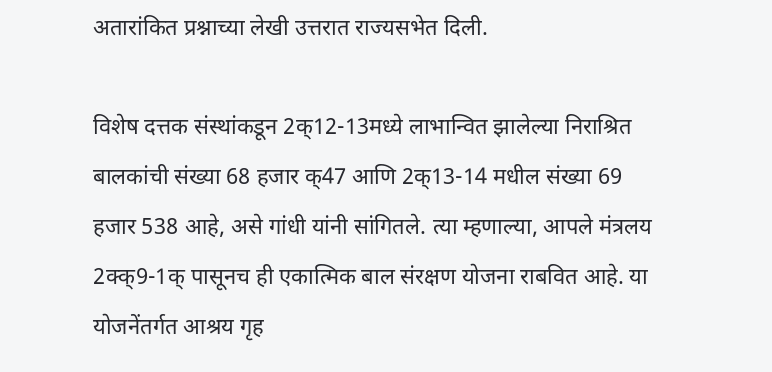अतारांकित प्रश्नाच्या लेखी उत्तरात राज्यसभेत दिली.

विशेष दत्तक संस्थांकडून 2क्12-13मध्ये लाभान्वित झालेल्या निराश्रित बालकांची संख्या 68 हजार क्47 आणि 2क्13-14 मधील संख्या 69 हजार 538 आहे, असे गांधी यांनी सांगितले. त्या म्हणाल्या, आपले मंत्रलय 2क्क्9-1क् पासूनच ही एकात्मिक बाल संरक्षण योजना राबवित आहे. या योजनेंतर्गत आश्रय गृह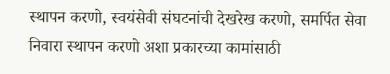स्थापन करणो, स्वयंसेवी संघटनांची देखरेख करणो, समर्पित सेवा निवारा स्थापन करणो अशा प्रकारच्या कामांसाठी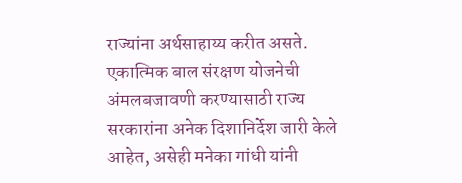राज्यांना अर्थसाहाय्य करीत असते. एकात्मिक बाल संरक्षण योजनेची अंमलबजावणी करण्यासाठी राज्य सरकारांना अनेक दिशानिर्देश जारी केले आहेत, असेही मनेका गांधी यांनी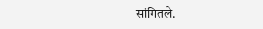सांगितले.